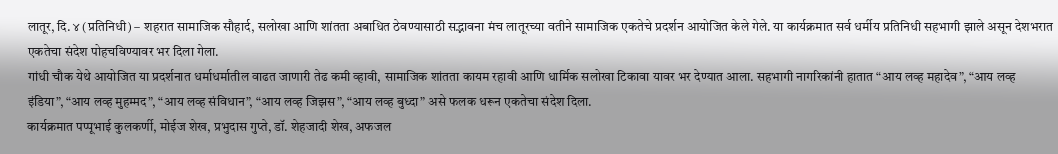लातूर, दि. ४ (प्रतिनिधी) – शहरात सामाजिक सौहार्द, सलोखा आणि शांतता अबाधित ठेवण्यासाठी सद्भावना मंच लातूरच्या वतीने सामाजिक एकतेचे प्रदर्शन आयोजित केले गेले. या कार्यक्रमात सर्व धर्मीय प्रतिनिधी सहभागी झाले असून देशभरात एकतेचा संदेश पोहचविण्यावर भर दिला गेला.
गांधी चौक येथे आयोजित या प्रदर्शनात धर्माधर्मातील वाढत जाणारी तेढ कमी व्हावी, सामाजिक शांतता कायम रहावी आणि धार्मिक सलोखा टिकावा यावर भर देण्यात आला. सहभागी नागरिकांनी हातात “आय लव्ह महादेव”, “आय लव्ह इंडिया”, “आय लव्ह मुहम्मद”, “आय लव्ह संविधान”, “आय लव्ह जिझस”, “आय लव्ह बुध्दा” असे फलक धरून एकतेचा संदेश दिला.
कार्यक्रमात पप्पूभाई कुलकर्णी, मोईज शेख, प्रभुदास गुप्ते, डॉ. शेहजादी शेख, अफजल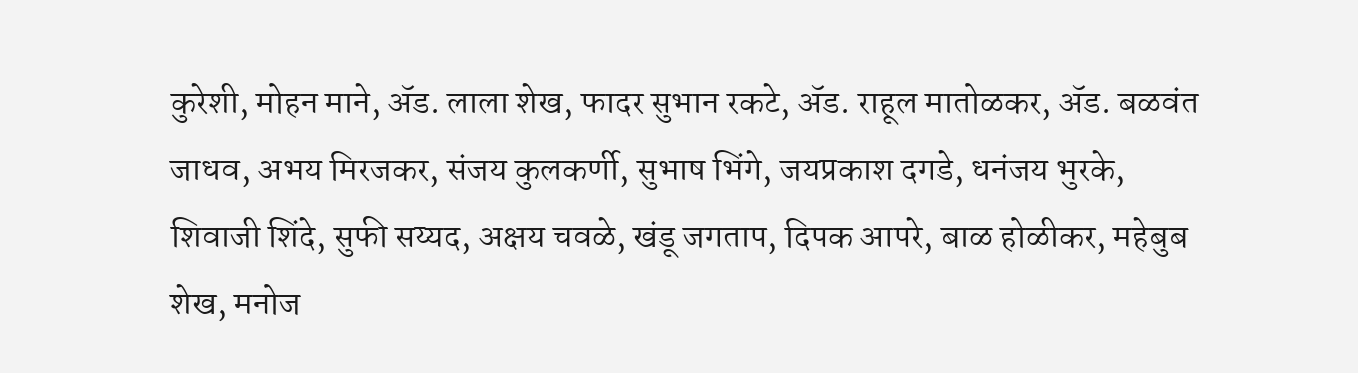कुरेशी, मोहन माने, ॲड. लाला शेख, फादर सुभान रकटे, ॲड. राहूल मातोळकर, ॲड. बळवंत जाधव, अभय मिरजकर, संजय कुलकर्णी, सुभाष भिंगे, जयप्रकाश दगडे, धनंजय भुरके, शिवाजी शिंदे, सुफी सय्यद, अक्षय चवळे, खंडू जगताप, दिपक आपरे, बाळ होळीकर, महेबुब शेख, मनोज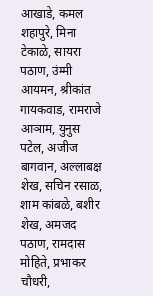आखाडे, कमल शहापुरे, मिना टेकाळे, सायरा पठाण, उंम्मी आयमन, श्रीकांत गायकवाड, रामराजे आञाम, युनुस पटेल, अजीज बागवान, अल्लाबक्ष शेख, सचिन रसाळ, शाम कांबळे, बशीर शेख, अमजद पठाण, रामदास मोहिते, प्रभाकर चौधरी,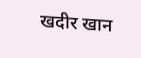खदीर खान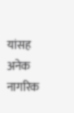यांसह अनेक नागरिक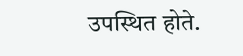उपस्थित होते.